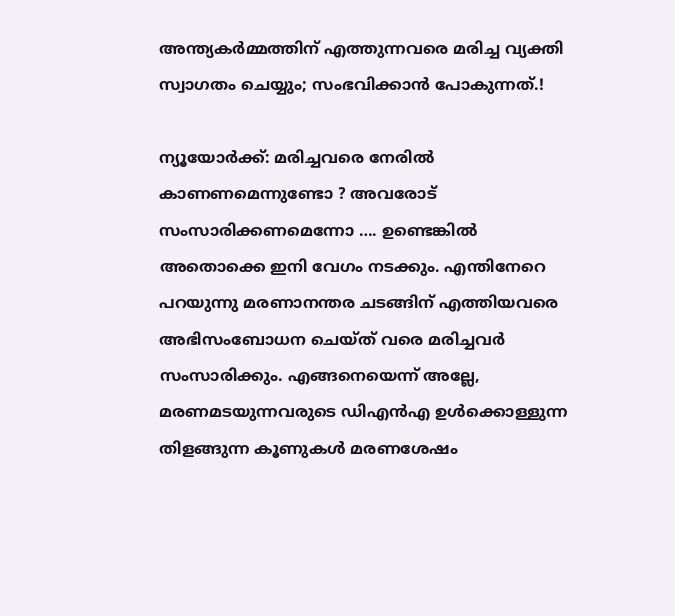അന്ത്യകര്‍മ്മത്തിന് എത്തുന്നവരെ മരിച്ച വ്യക്തി സ്വാഗതം ചെയ്യും; സംഭവിക്കാന്‍ പോകുന്നത്.!

ന്യൂയോര്‍ക്ക്: മരിച്ചവരെ നേരിൽ കാണണമെന്നുണ്ടോ ? അവരോട് സംസാരിക്കണമെന്നോ …. ഉണ്ടെങ്കിൽ അതൊക്കെ ഇനി വേഗം നടക്കും. എന്തിനേറെ പറയുന്നു മരണാനന്തര ചടങ്ങിന് എത്തിയവരെ അഭിസംബോധന ചെയ്ത് വരെ മരിച്ചവർ സംസാരിക്കും. എങ്ങനെയെന്ന് അല്ലേ, മരണമടയുന്നവരുടെ ഡിഎൻഎ ഉൾക്കൊള്ളുന്ന തിളങ്ങുന്ന കൂണുകൾ മരണശേഷം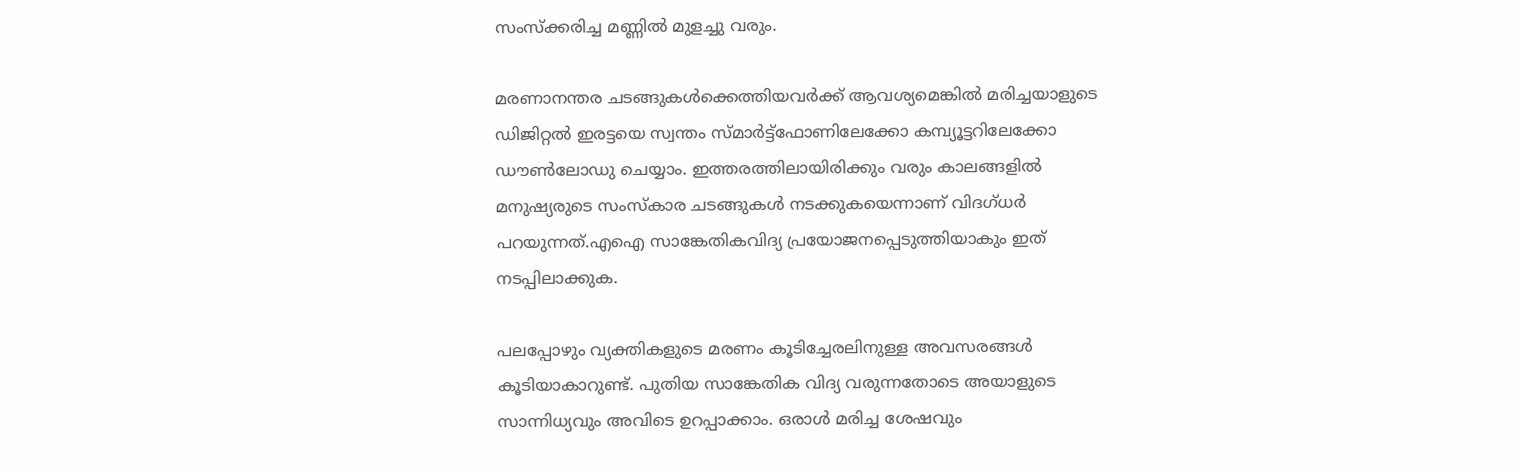സംസ്‌ക്കരിച്ച മണ്ണിൽ മുളച്ചു വരും.

മരണാനന്തര ചടങ്ങുകൾക്കെത്തിയവർക്ക് ആവശ്യമെങ്കിൽ മരിച്ചയാളുടെ ഡിജിറ്റൽ ഇരട്ടയെ സ്വന്തം സ്മാർട്ട്‌ഫോണിലേക്കോ കമ്പ്യൂട്ടറിലേക്കോ ഡൗൺലോഡു ചെയ്യാം. ഇത്തരത്തിലായിരിക്കും വരും കാലങ്ങളിൽ മനുഷ്യരുടെ സംസ്കാര ചടങ്ങുകൾ നടക്കുകയെന്നാണ് വിദഗ്ധർ പറയുന്നത്.എഐ സാങ്കേതികവിദ്യ പ്രയോജനപ്പെടുത്തിയാകും ഇത് നടപ്പിലാക്കുക.

പലപ്പോഴും വ്യക്തികളുടെ മരണം കൂടിച്ചേരലിനുള്ള അവസരങ്ങൾ കൂടിയാകാറുണ്ട്. പുതിയ സാങ്കേതിക വിദ്യ വരുന്നതോടെ അയാളുടെ സാന്നിധ്യവും അവിടെ ഉറപ്പാക്കാം. ഒരാൾ മരിച്ച ശേഷവും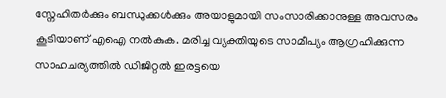സ്നേഹിതർക്കും ബന്ധുക്കൾക്കും അയാളുമായി സംസാരിക്കാനുള്ള അവസരം കൂടിയാണ് എഐ നല്‍കുക. മരിച്ച വ്യക്തിയുടെ സാമീപ്യം ആഗ്രഹിക്കുന്ന സാഹചര്യത്തിൽ ഡിജിറ്റൽ ഇരട്ടയെ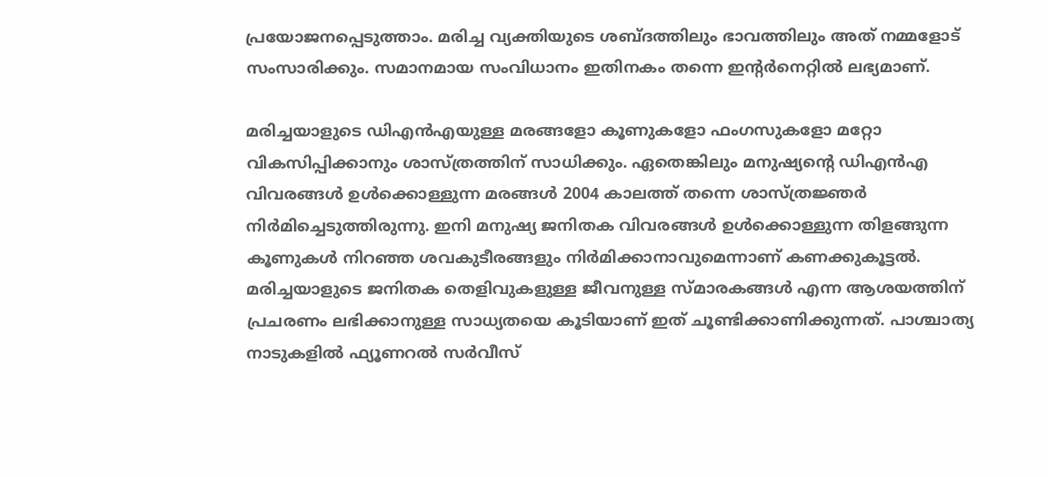പ്രയോജനപ്പെടുത്താം. മരിച്ച വ്യക്തിയുടെ ശബ്ദത്തിലും ഭാവത്തിലും അത് നമ്മളോട് സംസാരിക്കും. സമാനമായ സംവിധാനം ഇതിനകം തന്നെ ഇന്‍റര്‍നെറ്റില്‍ ലഭ്യമാണ്.

മരിച്ചയാളുടെ ഡിഎൻഎയുള്ള മരങ്ങളോ കൂണുകളോ ഫംഗസുകളോ മറ്റോ വികസിപ്പിക്കാനും ശാസ്ത്രത്തിന് സാധിക്കും. ഏതെങ്കിലും മനുഷ്യന്‍റെ ഡിഎൻഎ വിവരങ്ങൾ ഉൾക്കൊള്ളുന്ന മരങ്ങൾ 2004 കാലത്ത് തന്നെ ശാസ്ത്രജ്ഞർ നിർമിച്ചെടുത്തിരുന്നു. ഇനി മനുഷ്യ ജനിതക വിവരങ്ങൾ ഉൾക്കൊള്ളുന്ന തിളങ്ങുന്ന കൂണുകൾ നിറഞ്ഞ ശവകുടീരങ്ങളും നിർമിക്കാനാവുമെന്നാണ് കണക്കുകൂട്ടൽ. മരിച്ചയാളുടെ ജനിതക തെളിവുകളുള്ള ജീവനുള്ള സ്മാരകങ്ങൾ എന്ന ആശയത്തിന് പ്രചരണം ലഭിക്കാനുള്ള സാധ്യതയെ കൂടിയാണ് ഇത് ചൂണ്ടിക്കാണിക്കുന്നത്. പാശ്ചാത്യ നാടുകളില്‍ ഫ്യൂണറല്‍ സര്‍വീസ്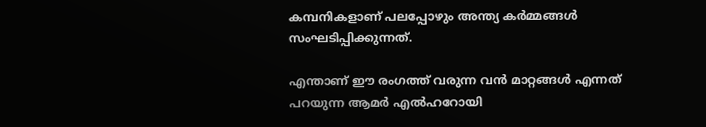കമ്പനികളാണ് പലപ്പോഴും അന്ത്യ കര്‍മ്മങ്ങള്‍ സംഘടിപ്പിക്കുന്നത്.

എന്താണ് ഈ രംഗത്ത് വരുന്ന വന്‍ മാറ്റങ്ങള്‍ എന്നത് പറയുന്ന ആമര്‍ എല്‍ഹറോയി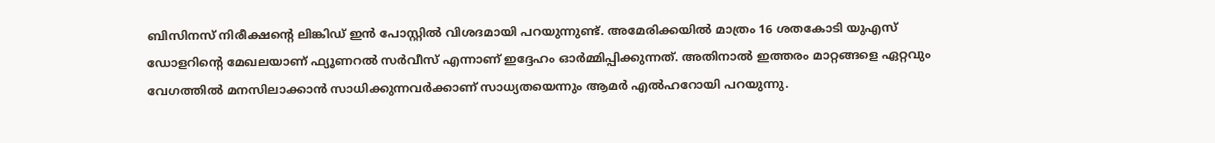ബിസിനസ് നിരീക്ഷന്‍റെ ലിങ്കിഡ് ഇന്‍ പോസ്റ്റില്‍ വിശദമായി പറയുന്നുണ്ട്. അമേരിക്കയില്‍ മാത്രം 16 ശതകോടി യുഎസ് ഡോളറിന്‍റെ മേഖലയാണ് ഫ്യൂണറല്‍ സര്‍വീസ് എന്നാണ് ഇദ്ദേഹം ഓര്‍മ്മിപ്പിക്കുന്നത്. അതിനാല്‍ ഇത്തരം മാറ്റങ്ങളെ ഏറ്റവും വേഗത്തില്‍ മനസിലാക്കാന്‍ സാധിക്കുന്നവര്‍ക്കാണ് സാധ്യതയെന്നും ആമര്‍ എല്‍ഹറോയി പറയുന്നു.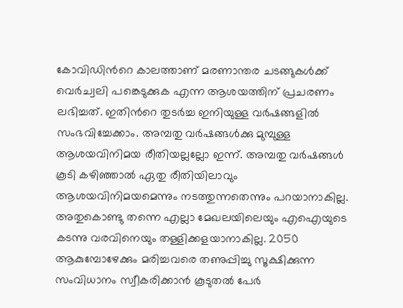കോവിഡിന്‍റെ കാലത്താണ് മരണാന്തര ചടങ്ങുകൾക്ക് വെർച്വലി പങ്കെടുക്കുക എന്ന ആശയത്തിന് പ്രചരണം ലഭിച്ചത്. ഇതിന്‍റെ തുടർച്ച ഇനിയുള്ള വർഷങ്ങളിൽ സംഭവിച്ചേക്കാം. അമ്പതു വർഷങ്ങൾക്കു മുമ്പുള്ള ആശയവിനിമയ രീതിയല്ലല്ലോ ഇന്ന്. അമ്പതു വർഷങ്ങൾ കൂടി കഴിഞ്ഞാൽ ഏതു രീതിയിലാവും ആശയവിനിമയമെന്നും നടത്തുന്നതെന്നും പറയാനാകില്ല. അതുകൊണ്ടു തന്നെ എല്ലാ മേഖലയിലെയും എഐയുടെ കടന്നു വരവിനെയും തള്ളിക്കളയാനാകില്ല. 2050 ആകുമ്പോഴേക്കും മരിച്ചവരെ തണുപ്പിച്ചു സൂക്ഷിക്കുന്ന സംവിധാനം സ്വീകരിക്കാൻ കൂടുതൽ പേർ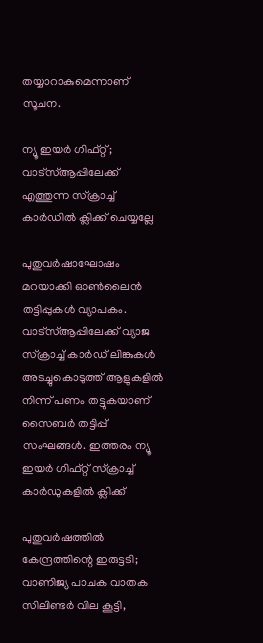തയ്യാറാകുമെന്നാണ് സൂചന.

ന്യൂ ഇയർ ഗിഫ്റ്റ്; വാട്‌സ്ആപ്പിലേക്ക് എത്തുന്ന സ്ക്രാച്ച് കാർഡില്‍ ക്ലിക്ക് ചെയ്യല്ലേ

പുതുവര്‍ഷാഘോഷം മറയാക്കി ഓണ്‍ലൈന്‍ തട്ടിപ്പുകള്‍ വ്യാപകം. വാട്‌സ്ആപ്പിലേക്ക് വ്യാജ സ്‌ക്രാച്ച് കാര്‍ഡ് ലിങ്കുകള്‍ അടച്ചുകൊടുത്ത് ആളുകളില്‍ നിന്ന് പണം തട്ടുകയാണ് സൈബര്‍ തട്ടിപ്പ് സംഘങ്ങള്‍. ഇത്തരം ന്യൂ ഇയർ ഗിഫ്റ്റ് സ്‌ക്രാച്ച് കാര്‍ഡുകളില്‍ ക്ലിക്ക്

പുതുവര്‍ഷത്തില്‍ കേന്ദ്രത്തിന്റെ ഇരുട്ടടി; വാണിജ്യ പാചക വാതക സിലിണ്ടര്‍ വില കൂട്ടി,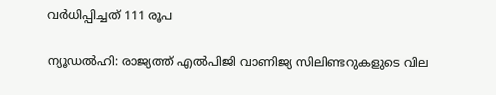വർധിപ്പിച്ചത് 111 രൂപ

ന്യൂഡല്‍ഹി: രാജ്യത്ത് എല്‍പിജി വാണിജ്യ സിലിണ്ടറുകളുടെ വില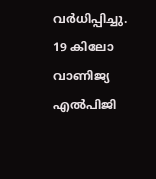വര്‍ധിപ്പിച്ചു. 19 കിലോ വാണിജ്യ എല്‍പിജി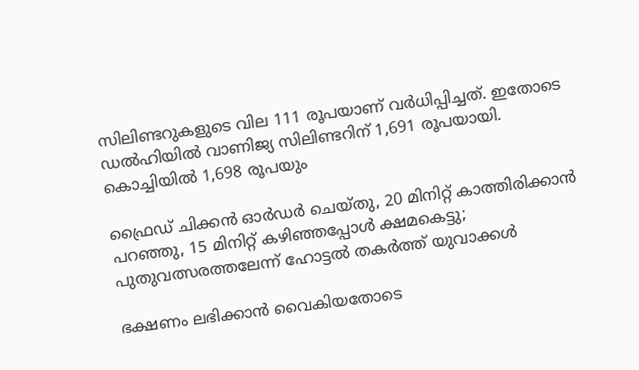സിലിണ്ടറുകളുടെ വില 111 രൂപയാണ് വര്‍ധിപ്പിച്ചത്. ഇതോടെ ഡല്‍ഹിയില്‍ വാണിജ്യ സിലിണ്ടറിന് 1,691 രൂപയായി. കൊച്ചിയില്‍ 1,698 രൂപയും

ഫ്രൈഡ് ചിക്കൻ ഓർഡർ ചെയ്തു, 20 മിനിറ്റ് കാത്തിരിക്കാൻ പറഞ്ഞു, 15 മിനിറ്റ് കഴിഞ്ഞപ്പോൾ ക്ഷമകെട്ടു; പുതുവത്സരത്തലേന്ന് ഹോട്ടൽ തകർത്ത് യുവാക്കൾ

ഭക്ഷണം ലഭിക്കാൻ വൈകിയതോടെ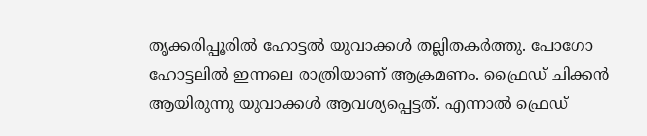തൃക്കരിപ്പൂരിൽ ഹോട്ടൽ യുവാക്കൾ തല്ലിതകർത്തു. പോഗോ ഹോട്ടലിൽ ഇന്നലെ രാത്രിയാണ് ആക്രമണം. ഫ്രൈഡ് ചിക്കൻ ആയിരുന്നു യുവാക്കൾ ആവശ്യപ്പെട്ടത്. എന്നാൽ ഫ്രെഡ്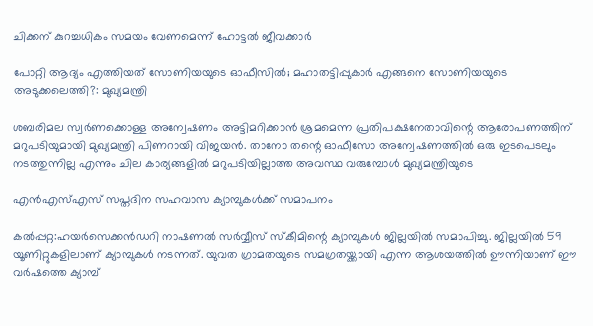ചിക്കന് കുറച്ചധികം സമയം വേണമെന്ന് ഹോട്ടൽ ജീവക്കാർ

പോറ്റി ആദ്യം എത്തിയത് സോണിയയുടെ ഓഫീസിൽ; മഹാതട്ടിപ്പുകാർ എങ്ങനെ സോണിയയുടെ അടുക്കലെത്തി?: മുഖ്യമന്ത്രി

ശബരിമല സ്വർണക്കൊള്ള അന്വേഷണം അട്ടിമറിക്കാൻ ശ്രമമെന്ന പ്രതിപക്ഷനേതാവിന്റെ ആരോപണത്തിന് മറുപടിയുമായി മുഖ്യമന്ത്രി പിണറായി വിജയൻ. താനോ തന്റെ ഓഫീസോ അന്വേഷണത്തിൽ ഒരു ഇടപെടലും നടത്തുന്നില്ല എന്നും ചില കാര്യങ്ങളിൽ മറുപടിയില്ലാത്ത അവസ്ഥ വരുമ്പോൾ മുഖ്യമന്ത്രിയുടെ

എൻഎസ്‌എസ്‌ സപ്തദിന സഹവാസ ക്യാമ്പുകൾക്ക് സമാപനം

കൽപ്പറ്റ:ഹയർസെക്കൻഡറി നാഷണൽ സർവ്വീസ് സ്കീമിന്റെ ക്യാമ്പുകൾ ജില്ലയിൽ സമാപിച്ചു. ജില്ലയിൽ 59 യൂണിറ്റുകളിലാണ് ക്യാമ്പുകൾ നടന്നത്. യുവത ഗ്രാമതയുടെ സമഗ്രതയ്ക്കായി എന്ന ആശയത്തിൽ ഊന്നിയാണ് ഈ വർഷത്തെ ക്യാമ്പ്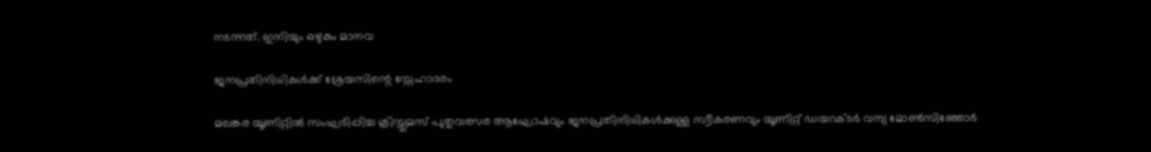നടന്നത്. ഇനിയും ഒഴുകും മാനവ

ജനപ്രതിനിധികൾക്ക് ശ്രേയസിന്റെ സ്നേഹാദരം

മലങ്കര യൂണിറ്റിൽ സംഘടിപ്പിച്ച ക്രിസ്തുമസ് പുതുവത്സര ആഘോഷവും ജനപ്രതിനിധികൾക്കുള്ള സ്വീകരണവും യൂണിറ്റ് ഡയറക്ടർ വന്ദ്യ മോൺസിഞ്ഞോർ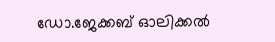ഡോ.ജേക്കബ് ഓലിക്കൽ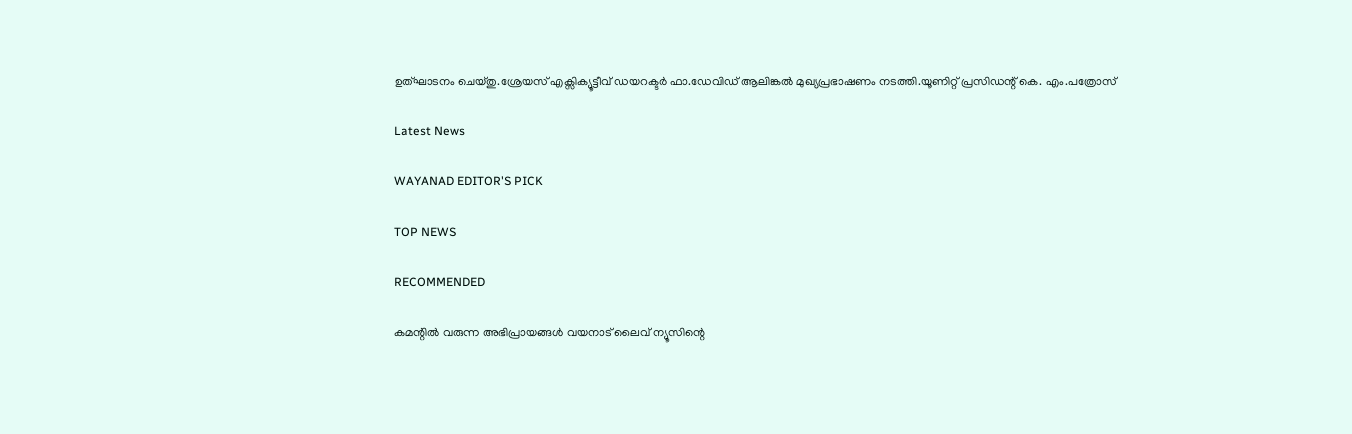ഉത്ഘാടനം ചെയ്തു.ശ്രേയസ് എക്സിക്യൂട്ടീവ് ഡയറക്ടർ ഫാ.ഡേവിഡ് ആലിങ്കൽ മുഖ്യപ്രഭാഷണം നടത്തി.യൂണിറ്റ് പ്രസിഡന്റ്‌ കെ. എം.പത്രോസ്

Latest News

WAYANAD EDITOR'S PICK

TOP NEWS

RECOMMENDED

കമന്റിൽ വരുന്ന അഭിപ്രായങ്ങൾ വയനാട് ലൈവ് ന്യൂസിന്റെ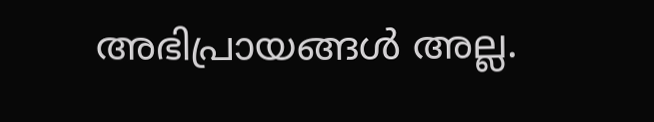അഭിപ്രായങ്ങൾ അല്ല.